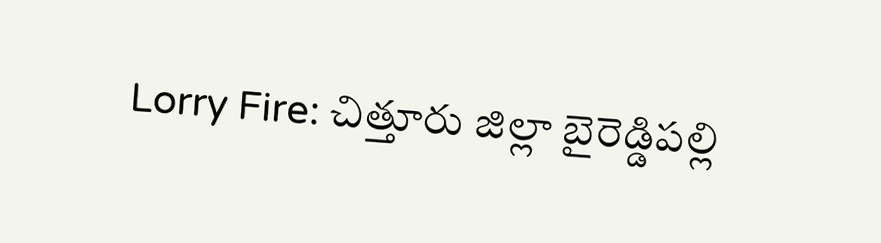Lorry Fire: చిత్తూరు జిల్లా బైరెడ్డిపల్లి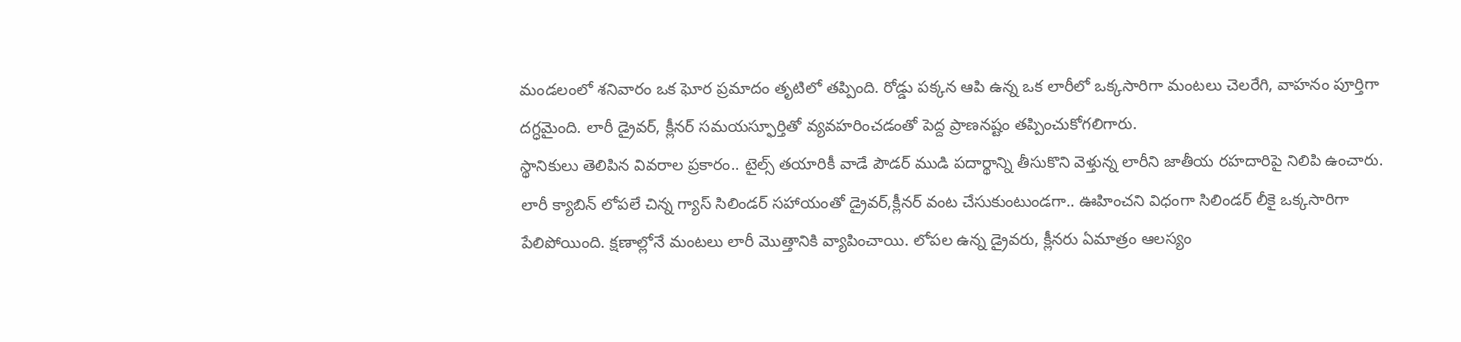మండలంలో శనివారం ఒక ఘోర ప్రమాదం తృటిలో తప్పింది. రోడ్డు పక్కన ఆపి ఉన్న ఒక లారీలో ఒక్కసారిగా మంటలు చెలరేగి, వాహనం పూర్తిగా దగ్ధమైంది. లారీ డ్రైవర్, క్లీనర్ సమయస్ఫూర్తితో వ్యవహరించడంతో పెద్ద ప్రాణనష్టం తప్పించుకోగలిగారు.
స్థానికులు తెలిపిన వివరాల ప్రకారం.. టైల్స్ తయారికీ వాడే పౌడర్ ముడి పదార్థాన్ని తీసుకొని వెళ్తున్న లారీని జాతీయ రహదారిపై నిలిపి ఉంచారు. లారీ క్యాబిన్ లోపలే చిన్న గ్యాస్ సిలిండర్ సహాయంతో డ్రైవర్,క్లీనర్ వంట చేసుకుంటుండగా.. ఊహించని విధంగా సిలిండర్ లీకై ఒక్కసారిగా పేలిపోయింది. క్షణాల్లోనే మంటలు లారీ మొత్తానికి వ్యాపించాయి. లోపల ఉన్న డ్రైవరు, క్లీనరు ఏమాత్రం ఆలస్యం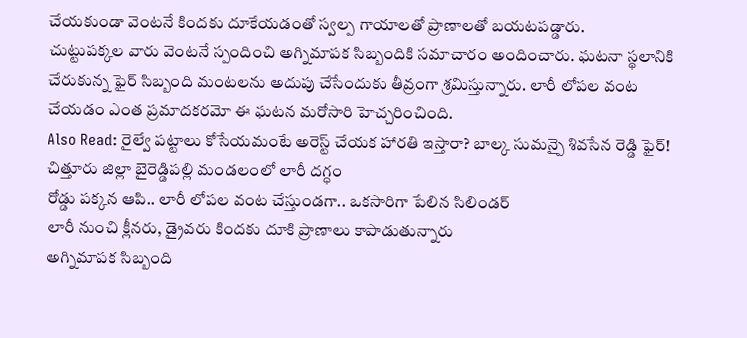చేయకుండా వెంటనే కిందకు దూకేయడంతో స్వల్ప గాయాలతో ప్రాణాలతో బయటపడ్డారు.
చుట్టుపక్కల వారు వెంటనే స్పందించి అగ్నిమాపక సిబ్బందికి సమాచారం అందించారు. ఘటనా స్థలానికి చేరుకున్న ఫైర్ సిబ్బంది మంటలను అదుపు చేసేందుకు తీవ్రంగా శ్రమిస్తున్నారు. లారీ లోపల వంట చేయడం ఎంత ప్రమాదకరమో ఈ ఘటన మరోసారి హెచ్చరించింది.
Also Read: రైల్వే పట్టాలు కోసేయమంటే అరెస్ట్ చేయక హారతి ఇస్తారా? బాల్క సుమన్పై శివసేన రెడ్డి ఫైర్!
చిత్తూరు జిల్లా బైరెడ్డిపల్లి మండలంలో లారీ దగ్ధం
రోడ్డు పక్కన ఆపి.. లారీ లోపల వంట చేస్తుండగా.. ఒకసారిగా పేలిన సిలిండర్
లారీ నుంచి క్లీనరు, డ్రైవరు కిందకు దూకి ప్రాణాలు కాపాడుతున్నారు
అగ్నిమాపక సిబ్బంది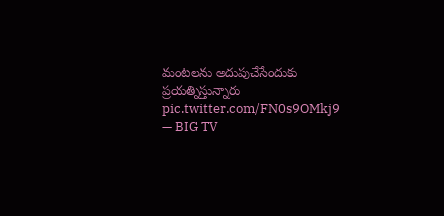మంటలను అదుపుచేసేందుకు ప్రయత్నిస్తున్నారు pic.twitter.com/FN0s9OMkj9
— BIG TV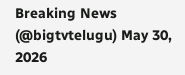Breaking News (@bigtvtelugu) May 30, 2026